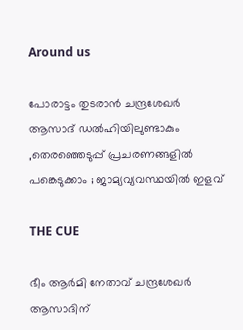Around us

പോരാട്ടം തുടരാന്‍ ചന്ദ്രശേഖര്‍ ആസാദ് ഡല്‍ഹിയിലുണ്ടാകും ,തെരഞ്ഞെടുപ്പ് പ്രചരണങ്ങളില്‍ പങ്കെടുക്കാം ; ജാമ്യവ്യവസ്ഥയില്‍ ഇളവ്

THE CUE

ഭീം ആര്‍മി നേതാവ് ചന്ദ്രശേഖര്‍ ആസാദിന്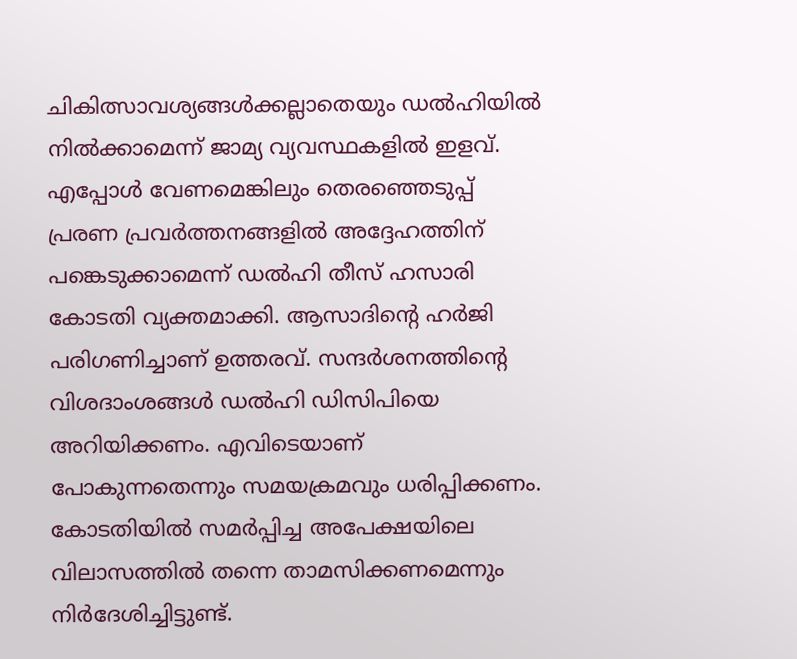ചികിത്സാവശ്യങ്ങള്‍ക്കല്ലാതെയും ഡല്‍ഹിയില്‍ നില്‍ക്കാമെന്ന് ജാമ്യ വ്യവസ്ഥകളില്‍ ഇളവ്. എപ്പോള്‍ വേണമെങ്കിലും തെരഞ്ഞെടുപ്പ് പ്രരണ പ്രവര്‍ത്തനങ്ങളില്‍ അദ്ദേഹത്തിന് പങ്കെടുക്കാമെന്ന് ഡല്‍ഹി തീസ് ഹസാരി കോടതി വ്യക്തമാക്കി. ആസാദിന്റെ ഹര്‍ജി പരിഗണിച്ചാണ് ഉത്തരവ്. സന്ദര്‍ശനത്തിന്റെ വിശദാംശങ്ങള്‍ ഡല്‍ഹി ഡിസിപിയെ അറിയിക്കണം. എവിടെയാണ് പോകുന്നതെന്നും സമയക്രമവും ധരിപ്പിക്കണം. കോടതിയില്‍ സമര്‍പ്പിച്ച അപേക്ഷയിലെ വിലാസത്തില്‍ തന്നെ താമസിക്കണമെന്നും നിര്‍ദേശിച്ചിട്ടുണ്ട്.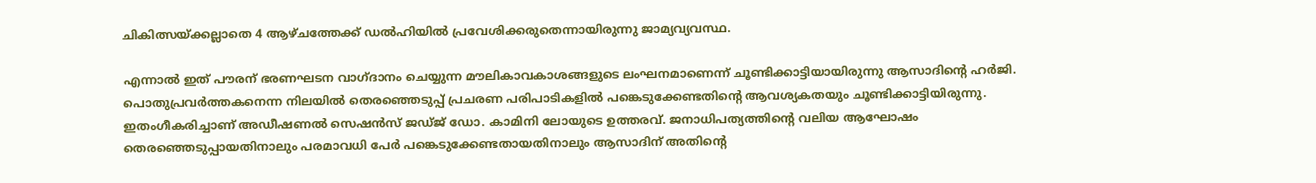ചികിത്സയ്ക്കല്ലാതെ 4 ആഴ്ചത്തേക്ക് ഡല്‍ഹിയില്‍ പ്രവേശിക്കരുതെന്നായിരുന്നു ജാമ്യവ്യവസ്ഥ.

എന്നാല്‍ ഇത് പൗരന് ഭരണഘടന വാഗ്ദാനം ചെയ്യുന്ന മൗലികാവകാശങ്ങളുടെ ലംഘനമാണെന്ന് ചൂണ്ടിക്കാട്ടിയായിരുന്നു ആസാദിന്റെ ഹര്‍ജി. പൊതുപ്രവര്‍ത്തകനെന്ന നിലയില്‍ തെരഞ്ഞെടുപ്പ് പ്രചരണ പരിപാടികളില്‍ പങ്കെടുക്കേണ്ടതിന്റെ ആവശ്യകതയും ചൂണ്ടിക്കാട്ടിയിരുന്നു. ഇതംഗീകരിച്ചാണ് അഡീഷണല്‍ സെഷന്‍സ് ജഡ്ജ് ഡോ. കാമിനി ലോയുടെ ഉത്തരവ്. ജനാധിപത്യത്തിന്റെ വലിയ ആഘോഷം തെരഞ്ഞെടുപ്പായതിനാലും പരമാവധി പേര്‍ പങ്കെടുക്കേണ്ടതായതിനാലും ആസാദിന് അതിന്റെ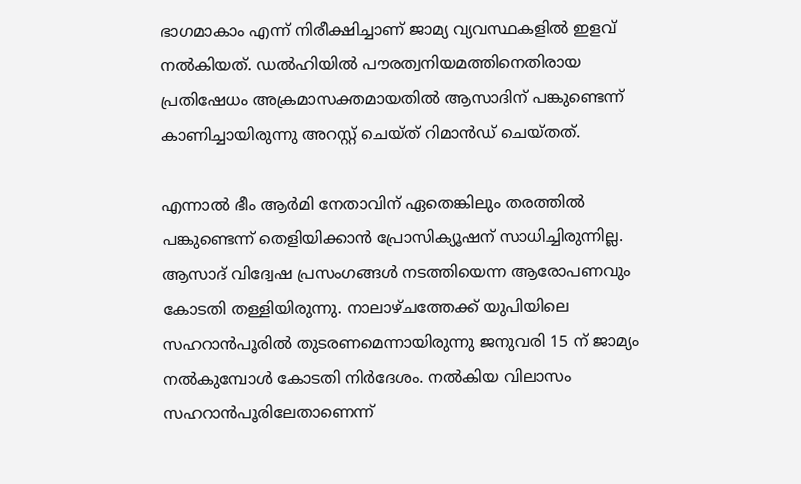ഭാഗമാകാം എന്ന് നിരീക്ഷിച്ചാണ് ജാമ്യ വ്യവസ്ഥകളില്‍ ഇളവ് നല്‍കിയത്. ഡല്‍ഹിയില്‍ പൗരത്വനിയമത്തിനെതിരായ പ്രതിഷേധം അക്രമാസക്തമായതില്‍ ആസാദിന് പങ്കുണ്ടെന്ന് കാണിച്ചായിരുന്നു അറസ്റ്റ് ചെയ്ത് റിമാന്‍ഡ് ചെയ്തത്.

എന്നാല്‍ ഭീം ആര്‍മി നേതാവിന് ഏതെങ്കിലും തരത്തില്‍ പങ്കുണ്ടെന്ന് തെളിയിക്കാന്‍ പ്രോസിക്യൂഷന് സാധിച്ചിരുന്നില്ല. ആസാദ് വിദ്വേഷ പ്രസംഗങ്ങള്‍ നടത്തിയെന്ന ആരോപണവും കോടതി തള്ളിയിരുന്നു. നാലാഴ്ചത്തേക്ക് യുപിയിലെ സഹറാന്‍പൂരില്‍ തുടരണമെന്നായിരുന്നു ജനുവരി 15 ന് ജാമ്യം നല്‍കുമ്പോള്‍ കോടതി നിര്‍ദേശം. നല്‍കിയ വിലാസം സഹറാന്‍പൂരിലേതാണെന്ന്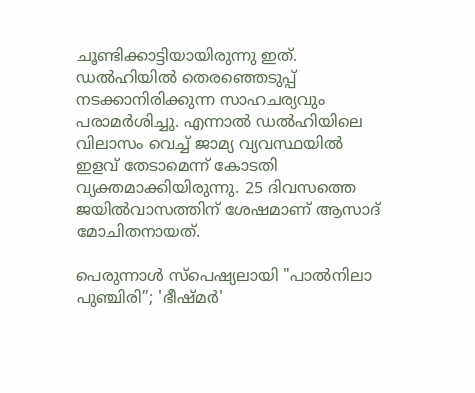ചൂണ്ടിക്കാട്ടിയായിരുന്നു ഇത്. ഡല്‍ഹിയില്‍ തെരഞ്ഞെടുപ്പ് നടക്കാനിരിക്കുന്ന സാഹചര്യവും പരാമര്‍ശിച്ചു. എന്നാല്‍ ഡല്‍ഹിയിലെ വിലാസം വെച്ച് ജാമ്യ വ്യവസ്ഥയില്‍ ഇളവ് തേടാമെന്ന് കോടതി വ്യക്തമാക്കിയിരുന്നു. 25 ദിവസത്തെ ജയില്‍വാസത്തിന് ശേഷമാണ് ആസാദ് മോചിതനായത്.

പെരുന്നാൾ സ്പെഷ്യലായി "പാൽനിലാ പുഞ്ചിരി”; 'ഭീഷ്മർ'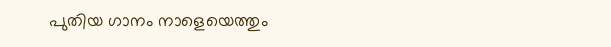പുതിയ ഗാനം നാളെയെത്തും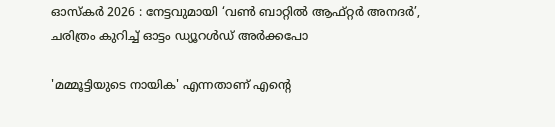ഓസ്കർ 2026 : നേട്ടവുമായി ‘വൺ ബാറ്റിൽ ആഫ്റ്റർ അനദർ’, ചരിത്രം കുറിച്ച് ഓട്ടം ഡ്യൂറള്‍ഡ് അർക്കപോ

'മമ്മൂട്ടിയുടെ നായിക' എന്നതാണ് എന്റെ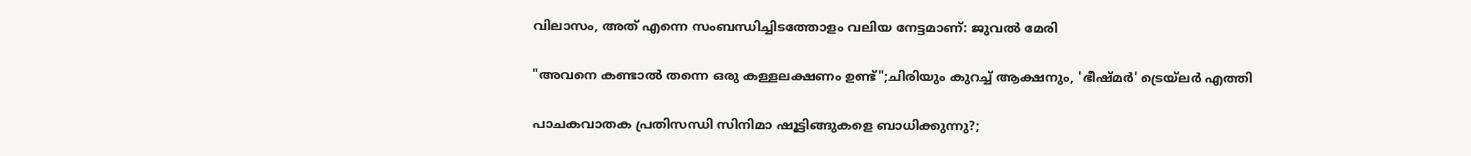വിലാസം, അത് എന്നെ സംബന്ധിച്ചിടത്തോളം വലിയ നേട്ടമാണ്: ജുവൽ മേരി

"അവനെ കണ്ടാൽ തന്നെ ഒരു കള്ളലക്ഷണം ഉണ്ട്";ചിരിയും കുറച്ച് ആക്ഷനും, 'ഭീഷ്മർ' ട്രെയ്‌ലർ എത്തി

പാചകവാതക പ്രതിസന്ധി സിനിമാ ഷൂട്ടിങ്ങുകളെ ബാധിക്കുന്നു?;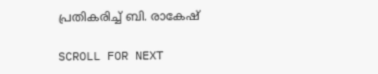പ്രതികരിച്ച് ബി. രാകേഷ്

SCROLL FOR NEXT